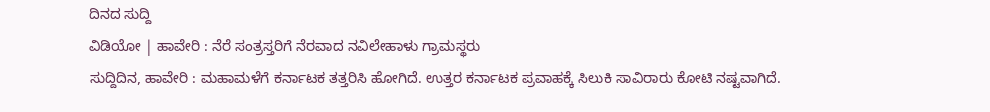ದಿನದ ಸುದ್ದಿ
ವಿಡಿಯೋ | ಹಾವೇರಿ : ನೆರೆ ಸಂತ್ರಸ್ತರಿಗೆ ನೆರವಾದ ನವಿಲೇಹಾಳು ಗ್ರಾಮಸ್ಥರು
ಸುದ್ದಿದಿನ, ಹಾವೇರಿ : ಮಹಾಮಳೆಗೆ ಕರ್ನಾಟಕ ತತ್ತರಿಸಿ ಹೋಗಿದೆ. ಉತ್ತರ ಕರ್ನಾಟಕ ಪ್ರವಾಹಕ್ಕೆ ಸಿಲುಕಿ ಸಾವಿರಾರು ಕೋಟಿ ನಷ್ಟವಾಗಿದೆ.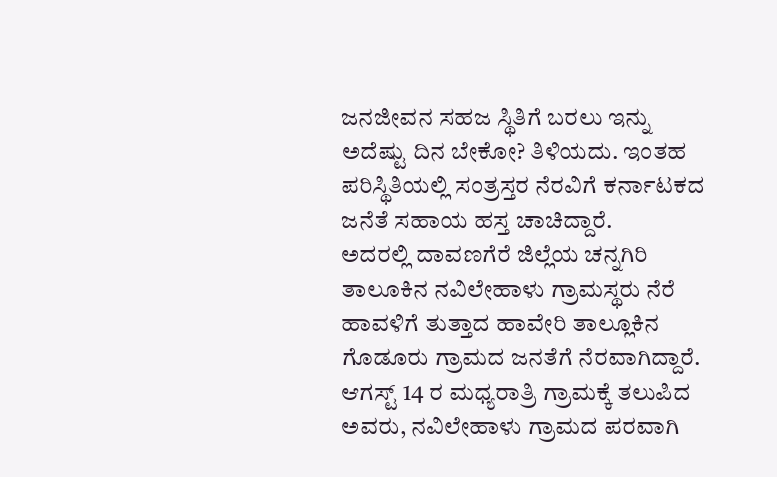ಜನಜೀವನ ಸಹಜ ಸ್ಥಿತಿಗೆ ಬರಲು ಇನ್ನು ಅದೆಷ್ಟು ದಿನ ಬೇಕೋ? ತಿಳಿಯದು. ಇಂತಹ ಪರಿಸ್ಥಿತಿಯಲ್ಲಿ ಸಂತ್ರಸ್ತರ ನೆರವಿಗೆ ಕರ್ನಾಟಕದ ಜನೆತೆ ಸಹಾಯ ಹಸ್ತ ಚಾಚಿದ್ದಾರೆ.
ಅದರಲ್ಲಿ ದಾವಣಗೆರೆ ಜಿಲ್ಲೆಯ ಚನ್ನಗಿರಿ ತಾಲೂಕಿನ ನವಿಲೇಹಾಳು ಗ್ರಾಮಸ್ಥರು ನೆರೆ ಹಾವಳಿಗೆ ತುತ್ತಾದ ಹಾವೇರಿ ತಾಲ್ಲೂಕಿನ
ಗೊಡೂರು ಗ್ರಾಮದ ಜನತೆಗೆ ನೆರವಾಗಿದ್ದಾರೆ.
ಆಗಸ್ಟ್ 14 ರ ಮಧ್ಯರಾತ್ರಿ ಗ್ರಾಮಕ್ಕೆ ತಲುಪಿದ ಅವರು, ನವಿಲೇಹಾಳು ಗ್ರಾಮದ ಪರವಾಗಿ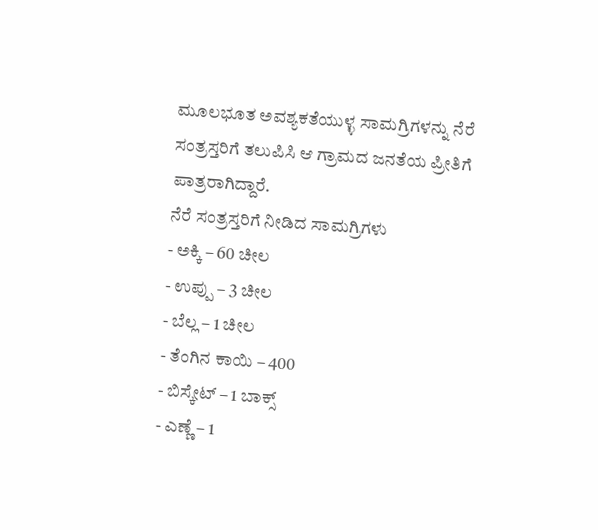ಮೂಲಭೂತ ಅವಶ್ಯಕತೆಯುಳ್ಳ ಸಾಮಗ್ರಿಗಳನ್ನು ನೆರೆ ಸಂತ್ರಸ್ತರಿಗೆ ತಲುಪಿಸಿ ಆ ಗ್ರಾಮದ ಜನತೆಯ ಪ್ರೀತಿಗೆ ಪಾತ್ರರಾಗಿದ್ದಾರೆ.
ನೆರೆ ಸಂತ್ರಸ್ತರಿಗೆ ನೀಡಿದ ಸಾಮಗ್ರಿಗಳು
- ಅಕ್ಕಿ – 60 ಚೀಲ
- ಉಪ್ಪು – 3 ಚೀಲ
- ಬೆಲ್ಲ – 1 ಚೀಲ
- ತೆಂಗಿನ ಕಾಯಿ – 400
- ಬಿಸ್ಕೇಟ್ – 1 ಬಾಕ್ಸ್
- ಎಣ್ಣೆ – 1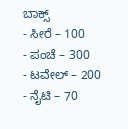ಬಾಕ್ಸ್
- ಸೀರೆ – 100
- ಪಂಚೆ – 300
- ಟವೇಲ್ – 200
- ನೈಟಿ – 70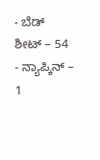- ಬೆಡ್ ಶೀಟ್ – 54
- ನ್ಯಾಪ್ಕಿನ್ – 1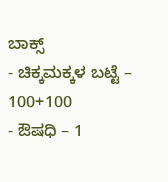ಬಾಕ್ಸ್
- ಚಿಕ್ಕಮಕ್ಕಳ ಬಟ್ಟೆ – 100+100
- ಔಷಧಿ – 1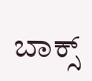ಬಾಕ್ಸ್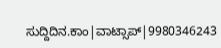ಸುದ್ದಿದಿನ.ಕಾಂ|ವಾಟ್ಸಾಪ್|9980346243